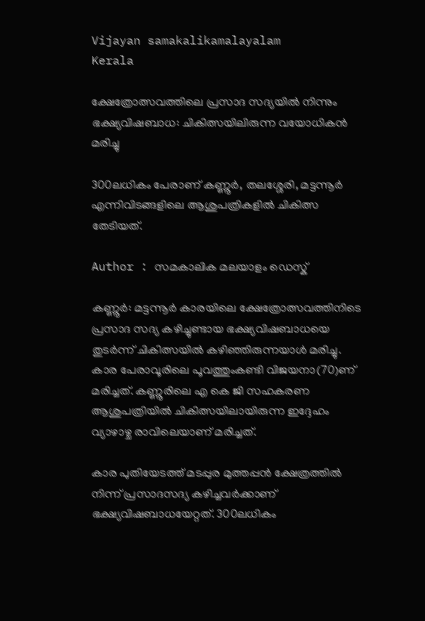Vijayan samakalikamalayalam
Kerala

ക്ഷേത്രോത്സവത്തിലെ പ്രസാദ സദ്യയില്‍ നിന്നും ഭക്ഷ്യവിഷബാധ: ചികിത്സയിലിരുന്ന വയോധികന്‍ മരിച്ചു

300ലധികം പേരാണ് കണ്ണൂര്‍, തലശ്ശേരി, മട്ടന്നൂര്‍ എന്നിവിടങ്ങളിലെ ആശുപത്രികളില്‍ ചികിത്സ തേടിയത്.

Author : സമകാലിക മലയാളം ഡെസ്ക്

കണ്ണൂര്‍: മട്ടന്നൂര്‍ കാരയിലെ ക്ഷേത്രോത്സവത്തിനിടെ പ്രസാദ സദ്യ കഴിച്ചുണ്ടായ ഭക്ഷ്യവിഷബാധയെ തുടര്‍ന്ന് ചികിത്സയില്‍ കഴിഞ്ഞിരുന്നയാള്‍ മരിച്ചു. കാര പേരാവൂരിലെ പൂവത്തുംകണ്ടി വിജയനാ(70)ണ് മരിച്ചത്. കണ്ണൂരിലെ എ കെ ജി സഹകരണ ആശുപത്രിയില്‍ ചികിത്സയിലായിരുന്ന ഇദ്ദേഹം വ്യാഴാഴ്ച രാവിലെയാണ് മരിച്ചത്.

കാര പുതിയേടത്ത് മടപ്പുര മുത്തപ്പന്‍ ക്ഷേത്രത്തില്‍ നിന്ന് പ്രസാദസദ്യ കഴിച്ചവര്‍ക്കാണ് ഭക്ഷ്യവിഷബാധയേറ്റത്. 300ലധികം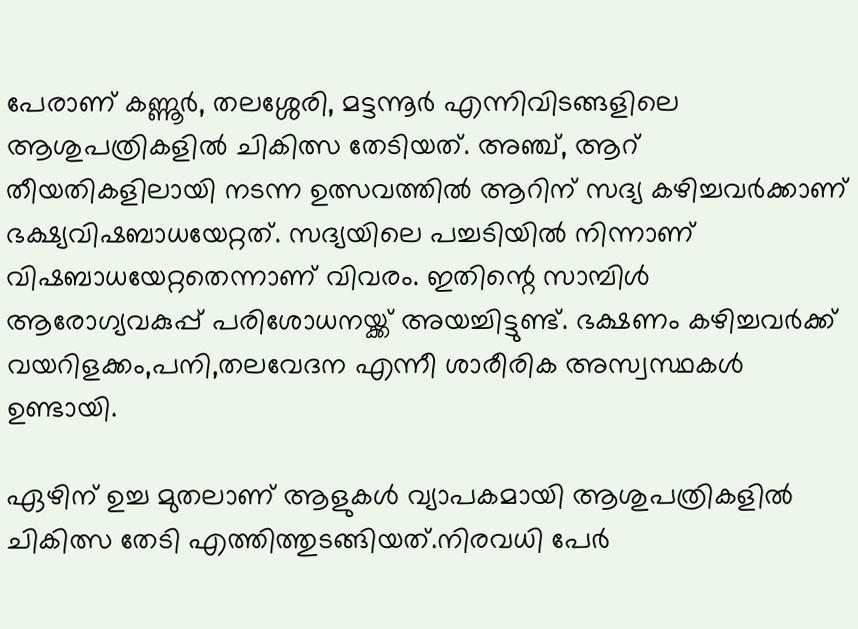പേരാണ് കണ്ണൂര്‍, തലശ്ശേരി, മട്ടന്നൂര്‍ എന്നിവിടങ്ങളിലെ ആശുപത്രികളില്‍ ചികിത്സ തേടിയത്. അഞ്ച്, ആറ് തീയതികളിലായി നടന്ന ഉത്സവത്തില്‍ ആറിന് സദ്യ കഴിച്ചവര്‍ക്കാണ് ഭക്ഷ്യവിഷബാധയേറ്റത്. സദ്യയിലെ പച്ചടിയില്‍ നിന്നാണ് വിഷബാധയേറ്റതെന്നാണ് വിവരം. ഇതിന്റെ സാമ്പിള്‍ ആരോഗ്യവകുപ്പ് പരിശോധനയ്ക്ക് അയച്ചിട്ടുണ്ട്. ഭക്ഷണം കഴിച്ചവര്‍ക്ക് വയറിളക്കം,പനി,തലവേദന എന്നീ ശാരീരിക അസ്വസ്ഥകള്‍ ഉണ്ടായി.

ഏഴിന് ഉച്ച മുതലാണ് ആളുകള്‍ വ്യാപകമായി ആശുപത്രികളില്‍ ചികിത്സ തേടി എത്തിത്തുടങ്ങിയത്.നിരവധി പേര്‍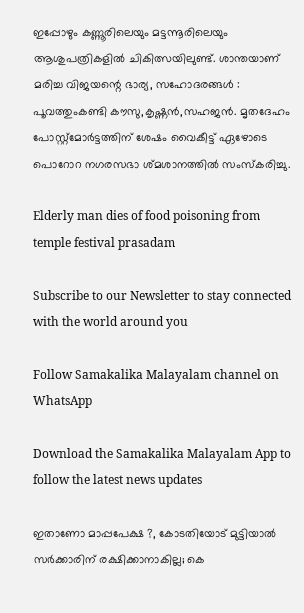ഇപ്പോഴും കണ്ണൂരിലെയും മട്ടന്നൂരിലെയും ആശുപത്രികളില്‍ ചികിത്സയിലുണ്ട്. ശാന്തയാണ് മരിച്ച വിജയന്റെ ഭാര്യ, സഹോദരങ്ങള്‍ : പൂവത്തുംകണ്ടി കൗസു,കൃഷ്ണന്‍,സഹജന്‍. മൃതദേഹം പോസ്റ്റ്മോര്‍ട്ടത്തിന് ശേഷം വൈകീട്ട് ഏഴോടെ പൊറോറ നഗരസഭാ ശ്മശാനത്തില്‍ സംസ്‌കരിച്ചു.

Elderly man dies of food poisoning from temple festival prasadam

Subscribe to our Newsletter to stay connected with the world around you

Follow Samakalika Malayalam channel on WhatsApp

Download the Samakalika Malayalam App to follow the latest news updates

ഇതാണോ മാപ്പപേക്ഷ ?, കോടതിയോട് മുട്ടിയാല്‍ സര്‍ക്കാരിന് രക്ഷിക്കാനാകില്ല; കെ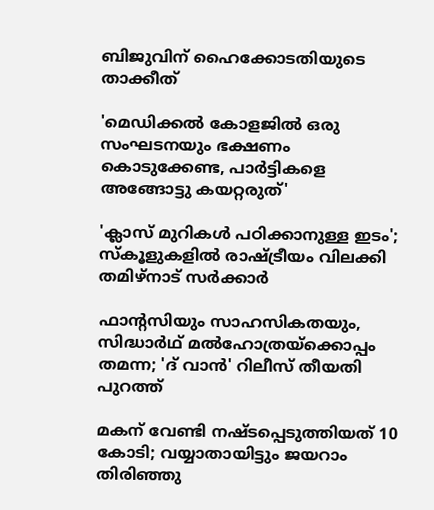ബിജുവിന് ഹൈക്കോടതിയുടെ താക്കീത്

'മെഡിക്കല്‍ കോളജില്‍ ഒരു സംഘടനയും ഭക്ഷണം കൊടുക്കേണ്ട, പാര്‍ട്ടികളെ അങ്ങോട്ടു കയറ്റരുത്'

'ക്ലാസ് മുറികള്‍ പഠിക്കാനുള്ള ഇടം'; സ്‌കൂളുകളില്‍ രാഷ്ട്രീയം വിലക്കി തമിഴ്‌നാട് സര്‍ക്കാര്‍

ഫാന്റസിയും സാഹസികതയും, സിദ്ധാർഥ് മൽഹോത്രയ്ക്കൊപ്പം തമന്ന; 'ദ് വാൻ' റിലീസ് തീയതി പുറത്ത്

മകന് വേണ്ടി നഷ്ടപ്പെടുത്തിയത് 10 കോടി; വയ്യാതായിട്ടും ജയറാം തിരിഞ്ഞു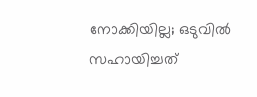നോക്കിയില്ല; ഒടുവില്‍ സഹായിച്ചത്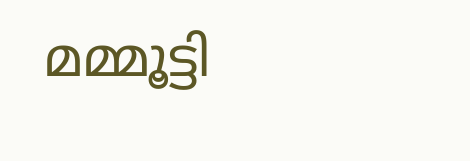മമ്മൂട്ടി